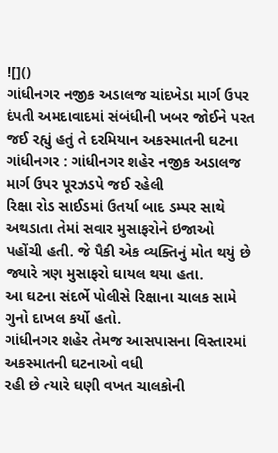![]()
ગાંધીનગર નજીક અડાલજ ચાંદખેડા માર્ગ ઉપર
દંપતી અમદાવાદમાં સંબંધીની ખબર જોઈને પરત જઈ રહ્યું હતું તે દરમિયાન અકસ્માતની ઘટના
ગાંધીનગર : ગાંધીનગર શહેર નજીક અડાલજ માર્ગ ઉપર પૂરઝડપે જઈ રહેલી
રિક્ષા રોડ સાઈડમાં ઉતર્યા બાદ ડમ્પર સાથે અથડાતા તેમાં સવાર મુસાફરોને ઇજાઓ
પહોંચી હતી. જે પૈકી એક વ્યક્તિનું મોત થયું છે જ્યારે ત્રણ મુસાફરો ઘાયલ થયા હતા.
આ ઘટના સંદર્ભે પોલીસે રિક્ષાના ચાલક સામે ગુનો દાખલ કર્યો હતો.
ગાંધીનગર શહેર તેમજ આસપાસના વિસ્તારમાં અકસ્માતની ઘટનાઓ વધી
રહી છે ત્યારે ઘણી વખત ચાલકોની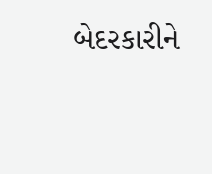બેદરકારીને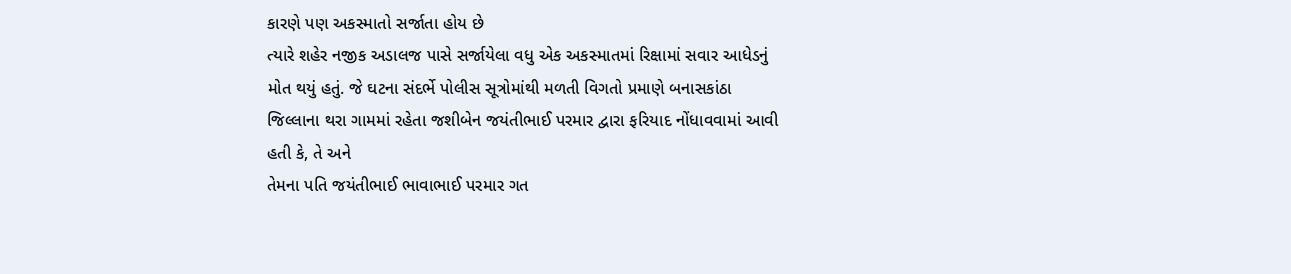કારણે પણ અકસ્માતો સર્જાતા હોય છે
ત્યારે શહેર નજીક અડાલજ પાસે સર્જાયેલા વધુ એક અકસ્માતમાં રિક્ષામાં સવાર આધેડનું
મોત થયું હતું. જે ઘટના સંદર્ભે પોલીસ સૂત્રોમાંથી મળતી વિગતો પ્રમાણે બનાસકાંઠા
જિલ્લાના થરા ગામમાં રહેતા જશીબેન જયંતીભાઈ પરમાર દ્વારા ફરિયાદ નોંધાવવામાં આવી
હતી કે, તે અને
તેમના પતિ જયંતીભાઈ ભાવાભાઈ પરમાર ગત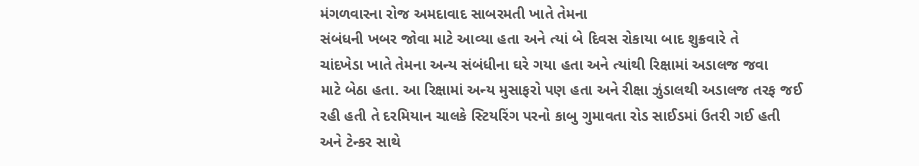મંગળવારના રોજ અમદાવાદ સાબરમતી ખાતે તેમના
સંબંધની ખબર જોવા માટે આવ્યા હતા અને ત્યાં બે દિવસ રોકાયા બાદ શુક્રવારે તે
ચાંદખેડા ખાતે તેમના અન્ય સંબંધીના ઘરે ગયા હતા અને ત્યાંથી રિક્ષામાં અડાલજ જવા
માટે બેઠા હતા. આ રિક્ષામાં અન્ય મુસાફરો પણ હતા અને રીક્ષા ઝુંડાલથી અડાલજ તરફ જઈ
રહી હતી તે દરમિયાન ચાલકે સ્ટિયરિંગ પરનો કાબુ ગુમાવતા રોડ સાઈડમાં ઉતરી ગઈ હતી
અને ટેન્કર સાથે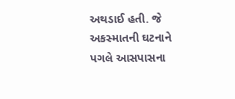અથડાઈ હતી. જે અકસ્માતની ઘટનાને પગલે આસપાસના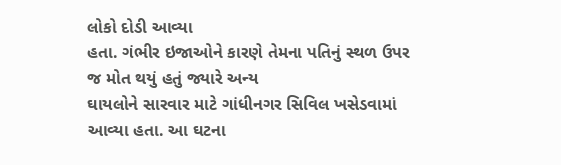લોકો દોડી આવ્યા
હતા. ગંભીર ઇજાઓને કારણે તેમના પતિનું સ્થળ ઉપર જ મોત થયું હતું જ્યારે અન્ય
ઘાયલોને સારવાર માટે ગાંધીનગર સિવિલ ખસેડવામાં આવ્યા હતા. આ ઘટના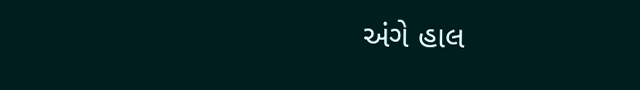અંગે હાલ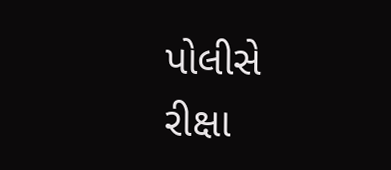પોલીસે
રીક્ષા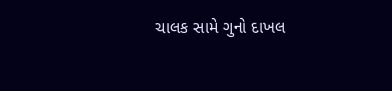ચાલક સામે ગુનો દાખલ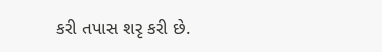કરી તપાસ શરૃ કરી છે.